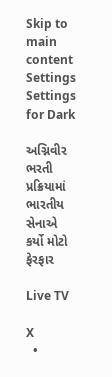Skip to main content
Settings Settings for Dark

અગ્નિવીર ભરતી પ્રક્રિયામાં ભારતીય સેનાએ કર્યો મોટો ફેરફાર

Live TV

X
  •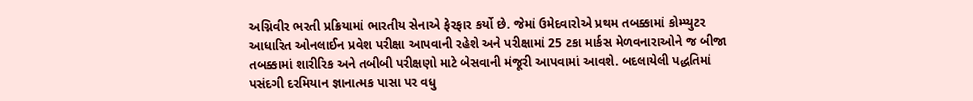અગ્નિવીર ભરતી પ્રક્રિયામાં ભારતીય સેનાએ ફેરફાર કર્યો છે. જેમાં ઉમેદવારોએ પ્રથમ તબક્કામાં કોમ્પ્યુટર આધારિત ઓનલાઈન પ્રવેશ પરીક્ષા આપવાની રહેશે અને પરીક્ષામાં 25 ટકા માર્કસ મેળવનારાઓને જ બીજા તબક્કામાં શારીરિક અને તબીબી પરીક્ષણો માટે બેસવાની મંજૂરી આપવામાં આવશે. બદલાયેલી પદ્ધતિમાં પસંદગી દરમિયાન જ્ઞાનાત્મક પાસા પર વધુ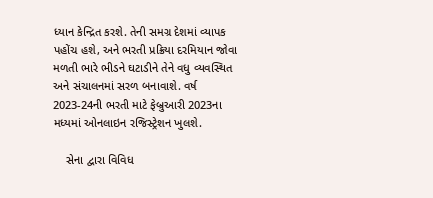ધ્યાન કેન્દ્રિત કરશે. તેની સમગ્ર દેશમાં વ્યાપક પહોંચ હશે, અને ભરતી પ્રક્રિયા દરમિયાન જોવા મળતી ભારે ભીડને ઘટાડીને તેને વધુ વ્યવસ્થિત અને સંચાલનમાં સરળ બનાવાશે. વર્ષ 2023-24ની ભરતી માટે ફેબ્રુઆરી 2023ના મધ્યમાં ઓનલાઇન રજિસ્ટ્રેશન ખુલશે.

    સેના દ્વારા વિવિધ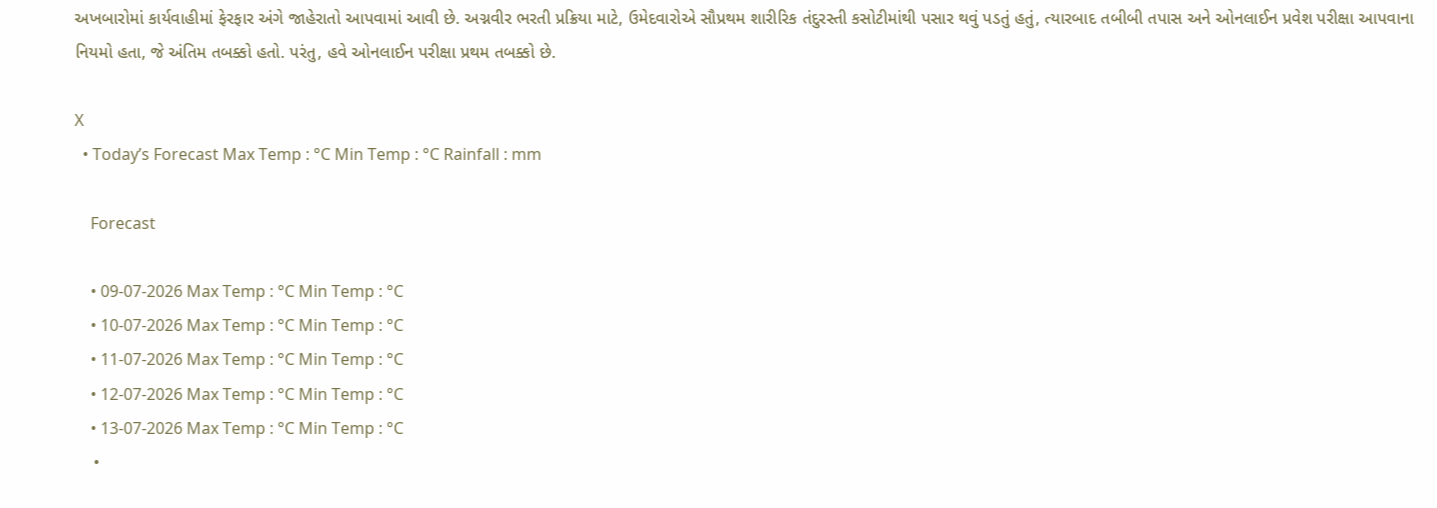અખબારોમાં કાર્યવાહીમાં ફેરફાર અંગે જાહેરાતો આપવામાં આવી છે. અગ્નવીર ભરતી પ્રક્રિયા માટે, ઉમેદવારોએ સૌપ્રથમ શારીરિક તંદુરસ્તી કસોટીમાંથી પસાર થવું પડતું હતું, ત્યારબાદ તબીબી તપાસ અને ઓનલાઈન પ્રવેશ પરીક્ષા આપવાના નિયમો હતા, જે અંતિમ તબક્કો હતો. પરંતુ, હવે ઓનલાઈન પરીક્ષા પ્રથમ તબક્કો છે.

X
  • Today’s Forecast Max Temp : °C Min Temp : °C Rainfall : mm

    Forecast

    • 09-07-2026 Max Temp : °C Min Temp : °C
    • 10-07-2026 Max Temp : °C Min Temp : °C
    • 11-07-2026 Max Temp : °C Min Temp : °C
    • 12-07-2026 Max Temp : °C Min Temp : °C
    • 13-07-2026 Max Temp : °C Min Temp : °C
    •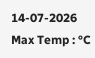14-07-2026 Max Temp : °C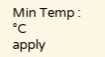Min Temp : °C
apply